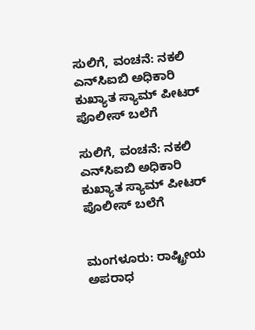ಸುಲಿಗೆ, ವಂಚನೆ: ನಕಲಿ ಎನ್‌ಸಿಐಬಿ ಅಧಿಕಾರಿ ಕುಖ್ಯಾತ ಸ್ಯಾಮ್ ಪೀಟರ್ ಪೊಲೀಸ್ ಬಲೆಗೆ

ಸುಲಿಗೆ, ವಂಚನೆ: ನಕಲಿ ಎನ್‌ಸಿಐಬಿ ಅಧಿಕಾರಿ ಕುಖ್ಯಾತ ಸ್ಯಾಮ್ ಪೀಟರ್ ಪೊಲೀಸ್ ಬಲೆಗೆ


ಮಂಗಳೂರು: ರಾಷ್ಟ್ರೀಯ ಅಪರಾಧ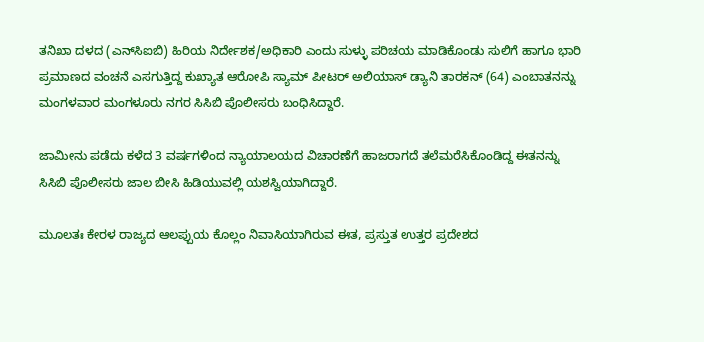ತನಿಖಾ ದಳದ (ಎನ್‌ಸಿಐಬಿ) ಹಿರಿಯ ನಿರ್ದೇಶಕ/ಅಧಿಕಾರಿ ಎಂದು ಸುಳ್ಳು ಪರಿಚಯ ಮಾಡಿಕೊಂಡು ಸುಲಿಗೆ ಹಾಗೂ ಭಾರಿ ಪ್ರಮಾಣದ ವಂಚನೆ ಎಸಗುತ್ತಿದ್ದ ಕುಖ್ಯಾತ ಆರೋಪಿ ಸ್ಯಾಮ್ ಪೀಟರ್ ಅಲಿಯಾಸ್ ಡ್ಯಾನಿ ತಾರಕನ್ (64) ಎಂಬಾತನನ್ನು ಮಂಗಳವಾರ ಮಂಗಳೂರು ನಗರ ಸಿಸಿಬಿ ಪೊಲೀಸರು ಬಂಧಿಸಿದ್ದಾರೆ.

ಜಾಮೀನು ಪಡೆದು ಕಳೆದ 3 ವರ್ಷಗಳಿಂದ ನ್ಯಾಯಾಲಯದ ವಿಚಾರಣೆಗೆ ಹಾಜರಾಗದೆ ತಲೆಮರೆಸಿಕೊಂಡಿದ್ದ ಈತನನ್ನು ಸಿಸಿಬಿ ಪೊಲೀಸರು ಜಾಲ ಬೀಸಿ ಹಿಡಿಯುವಲ್ಲಿ ಯಶಸ್ವಿಯಾಗಿದ್ದಾರೆ.

ಮೂಲತಃ ಕೇರಳ ರಾಜ್ಯದ ಆಲಪ್ಪುಯ ಕೊಲ್ಲಂ ನಿವಾಸಿಯಾಗಿರುವ ಈತ, ಪ್ರಸ್ತುತ ಉತ್ತರ ಪ್ರದೇಶದ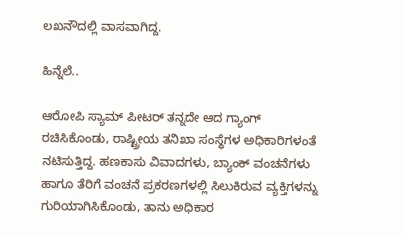ಲಖನೌದಲ್ಲಿ ವಾಸವಾಗಿದ್ದ.

ಹಿನ್ನೆಲೆ..

ಆರೋಪಿ ಸ್ಯಾಮ್ ಪೀಟರ್ ತನ್ನದೇ ಆದ ಗ್ಯಾಂಗ್ ರಚಿಸಿಕೊಂಡು, ರಾಷ್ಟ್ರೀಯ ತನಿಖಾ ಸಂಸ್ಥೆಗಳ ಅಧಿಕಾರಿಗಳಂತೆ ನಟಿಸುತ್ತಿದ್ದ. ಹಣಕಾಸು ವಿವಾದಗಳು, ಬ್ಯಾಂಕ್ ವಂಚನೆಗಳು ಹಾಗೂ ತೆರಿಗೆ ವಂಚನೆ ಪ್ರಕರಣಗಳಲ್ಲಿ ಸಿಲುಕಿರುವ ವ್ಯಕ್ತಿಗಳನ್ನು ಗುರಿಯಾಗಿಸಿಕೊಂಡು, ತಾನು ಅಧಿಕಾರ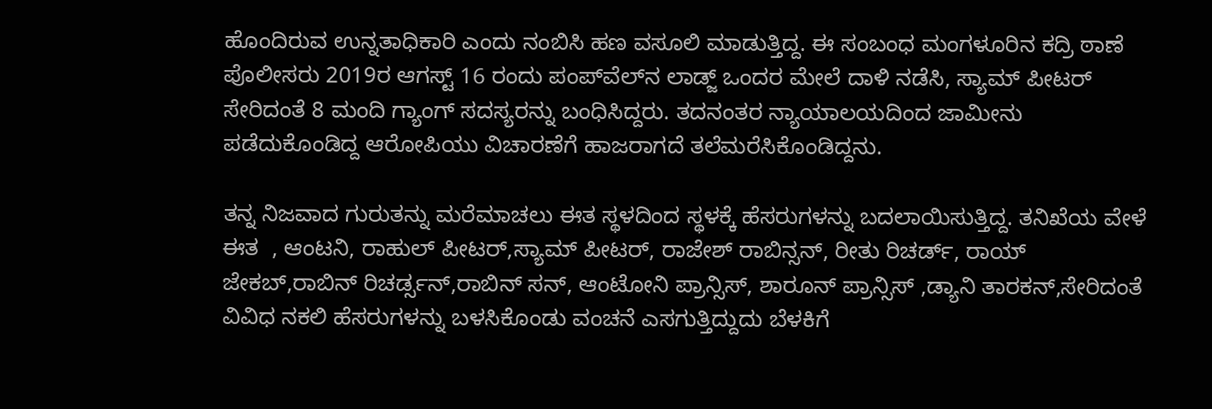ಹೊಂದಿರುವ ಉನ್ನತಾಧಿಕಾರಿ ಎಂದು ನಂಬಿಸಿ ಹಣ ವಸೂಲಿ ಮಾಡುತ್ತಿದ್ದ. ಈ ಸಂಬಂಧ ಮಂಗಳೂರಿನ ಕದ್ರಿ ಠಾಣೆ ಪೊಲೀಸರು 2019ರ ಆಗಸ್ಟ್ 16 ರಂದು ಪಂಪ್‌ವೆಲ್‌ನ ಲಾಡ್ಜ್ ಒಂದರ ಮೇಲೆ ದಾಳಿ ನಡೆಸಿ, ಸ್ಯಾಮ್ ಪೀಟರ್ ಸೇರಿದಂತೆ 8 ಮಂದಿ ಗ್ಯಾಂಗ್ ಸದಸ್ಯರನ್ನು ಬಂಧಿಸಿದ್ದರು. ತದನಂತರ ನ್ಯಾಯಾಲಯದಿಂದ ಜಾಮೀನು ಪಡೆದುಕೊಂಡಿದ್ದ ಆರೋಪಿಯು ವಿಚಾರಣೆಗೆ ಹಾಜರಾಗದೆ ತಲೆಮರೆಸಿಕೊಂಡಿದ್ದನು.

ತನ್ನ ನಿಜವಾದ ಗುರುತನ್ನು ಮರೆಮಾಚಲು ಈತ ಸ್ಥಳದಿಂದ ಸ್ಥಳಕ್ಕೆ ಹೆಸರುಗಳನ್ನು ಬದಲಾಯಿಸುತ್ತಿದ್ದ. ತನಿಖೆಯ ವೇಳೆ ಈತ  , ಆಂಟನಿ, ರಾಹುಲ್ ಪೀಟರ್,ಸ್ಯಾಮ್ ಪೀಟರ್, ರಾಜೇಶ್ ರಾಬಿನ್ಸನ್, ರೀತು ರಿಚರ್ಡ್, ರಾಯ್ ಜೇಕಬ್,ರಾಬಿನ್ ರಿಚರ್ಡ್ಸನ್,ರಾಬಿನ್ ಸನ್, ಆಂಟೋನಿ ಪ್ರಾನ್ಸಿಸ್, ಶಾರೂನ್ ಪ್ರಾನ್ಸಿಸ್ ,ಡ್ಯಾನಿ ತಾರಕನ್,ಸೇರಿದಂತೆ ವಿವಿಧ ನಕಲಿ ಹೆಸರುಗಳನ್ನು ಬಳಸಿಕೊಂಡು ವಂಚನೆ ಎಸಗುತ್ತಿದ್ದುದು ಬೆಳಕಿಗೆ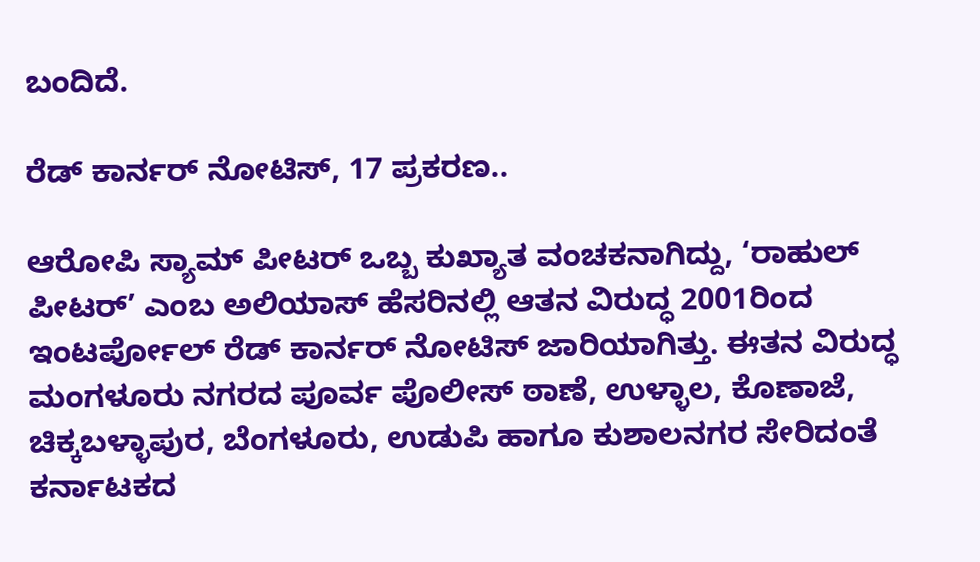ಬಂದಿದೆ.

ರೆಡ್ ಕಾರ್ನರ್ ನೋಟಿಸ್, 17 ಪ್ರಕರಣ..

ಆರೋಪಿ ಸ್ಯಾಮ್ ಪೀಟರ್ ಒಬ್ಬ ಕುಖ್ಯಾತ ವಂಚಕನಾಗಿದ್ದು, ‘ರಾಹುಲ್ ಪೀಟರ್’ ಎಂಬ ಅಲಿಯಾಸ್ ಹೆಸರಿನಲ್ಲಿ ಆತನ ವಿರುದ್ಧ 2001ರಿಂದ ಇಂಟರ್ಪೋಲ್ ರೆಡ್ ಕಾರ್ನರ್ ನೋಟಿಸ್ ಜಾರಿಯಾಗಿತ್ತು. ಈತನ ವಿರುದ್ಧ ಮಂಗಳೂರು ನಗರದ ಪೂರ್ವ ಪೊಲೀಸ್ ಠಾಣೆ, ಉಳ್ಳಾಲ, ಕೊಣಾಜೆ, ಚಿಕ್ಕಬಳ್ಳಾಪುರ, ಬೆಂಗಳೂರು, ಉಡುಪಿ ಹಾಗೂ ಕುಶಾಲನಗರ ಸೇರಿದಂತೆ ಕರ್ನಾಟಕದ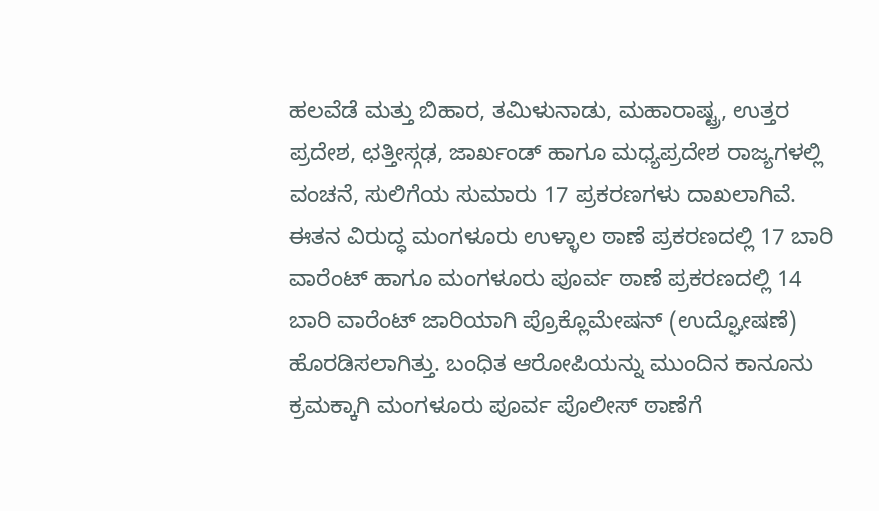ಹಲವೆಡೆ ಮತ್ತು ಬಿಹಾರ, ತಮಿಳುನಾಡು, ಮಹಾರಾಷ್ಟ್ರ, ಉತ್ತರ ಪ್ರದೇಶ, ಛತ್ತೀಸ್ಗಢ, ಜಾರ್ಖಂಡ್ ಹಾಗೂ ಮಧ್ಯಪ್ರದೇಶ ರಾಜ್ಯಗಳಲ್ಲಿ ವಂಚನೆ, ಸುಲಿಗೆಯ ಸುಮಾರು 17 ಪ್ರಕರಣಗಳು ದಾಖಲಾಗಿವೆ. ಈತನ ವಿರುದ್ಧ ಮಂಗಳೂರು ಉಳ್ಳಾಲ ಠಾಣೆ ಪ್ರಕರಣದಲ್ಲಿ 17 ಬಾರಿ ವಾರೆಂಟ್ ಹಾಗೂ ಮಂಗಳೂರು ಪೂರ್ವ ಠಾಣೆ ಪ್ರಕರಣದಲ್ಲಿ 14 ಬಾರಿ ವಾರೆಂಟ್ ಜಾರಿಯಾಗಿ ಪ್ರೊಕ್ಲೊಮೇಷನ್ (ಉದ್ಘೋಷಣೆ) ಹೊರಡಿಸಲಾಗಿತ್ತು. ಬಂಧಿತ ಆರೋಪಿಯನ್ನು ಮುಂದಿನ ಕಾನೂನು ಕ್ರಮಕ್ಕಾಗಿ ಮಂಗಳೂರು ಪೂರ್ವ ಪೊಲೀಸ್ ಠಾಣೆಗೆ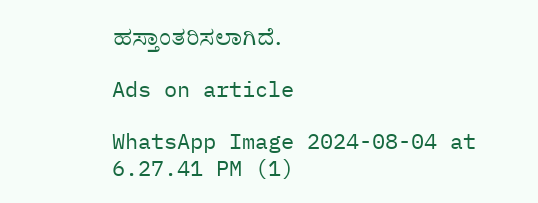ಹಸ್ತಾಂತರಿಸಲಾಗಿದೆ.

Ads on article

WhatsApp Image 2024-08-04 at 6.27.41 PM (1)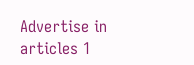Advertise in articles 1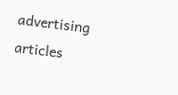advertising articles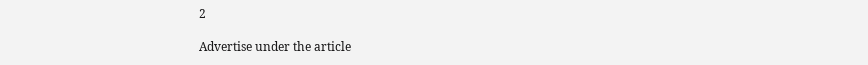2

Advertise under the article